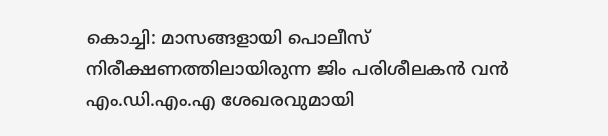കൊച്ചി: മാസങ്ങളായി പൊലീസ് നിരീക്ഷണത്തിലായിരുന്ന ജിം പരിശീലകൻ വൻ എം.ഡി.എം.എ ശേഖരവുമായി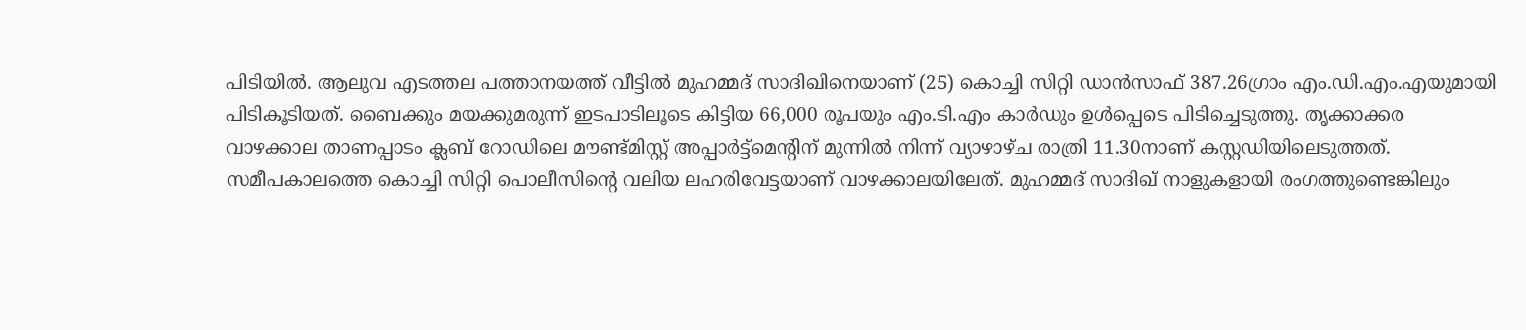പിടിയിൽ. ആലുവ എടത്തല പത്താനയത്ത് വീട്ടിൽ മുഹമ്മദ് സാദിഖിനെയാണ് (25) കൊച്ചി സിറ്റി ഡാൻസാഫ് 387.26ഗ്രാം എം.ഡി.എം.എയുമായി പിടികൂടിയത്. ബൈക്കും മയക്കുമരുന്ന് ഇടപാടിലൂടെ കിട്ടിയ 66,000 രൂപയും എം.ടി.എം കാർഡും ഉൾപ്പെടെ പിടിച്ചെടുത്തു. തൃക്കാക്കര വാഴക്കാല താണപ്പാടം ക്ലബ് റോഡിലെ മൗണ്ട്മിസ്റ്റ് അപ്പാർട്ട്മെന്റിന് മുന്നിൽ നിന്ന് വ്യാഴാഴ്ച രാത്രി 11.30നാണ് കസ്റ്റഡിയിലെടുത്തത്.
സമീപകാലത്തെ കൊച്ചി സിറ്റി പൊലീസിന്റെ വലിയ ലഹരിവേട്ടയാണ് വാഴക്കാലയിലേത്. മുഹമ്മദ് സാദിഖ് നാളുകളായി രംഗത്തുണ്ടെങ്കിലും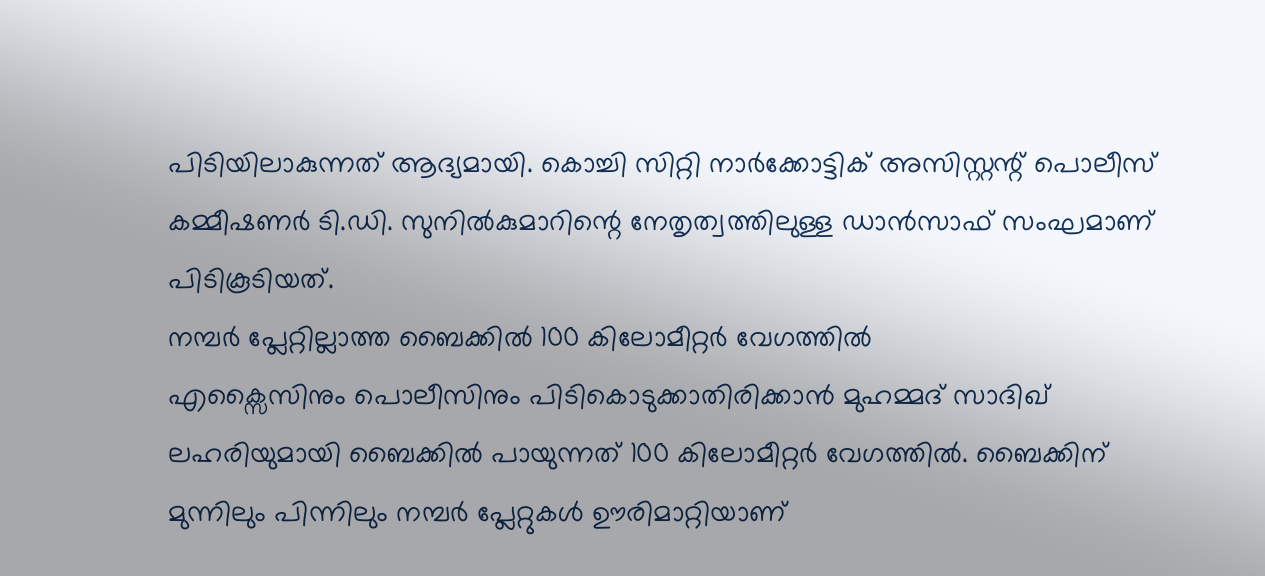പിടിയിലാകുന്നത് ആദ്യമായി. കൊച്ചി സിറ്റി നാർക്കോട്ടിക് അസിസ്റ്റന്റ് പൊലീസ് കമ്മീഷണർ ടി.ഡി. സുനിൽകുമാറിന്റെ നേതൃത്വത്തിലുള്ള ഡാൻസാഫ് സംഘമാണ് പിടികൂടിയത്.
നമ്പർ പ്ലേറ്റില്ലാത്ത ബൈക്കിൽ 100 കിലോമീറ്റർ വേഗത്തിൽ
എക്സൈസിനും പൊലീസിനും പിടികൊടുക്കാതിരിക്കാൻ മുഹമ്മദ് സാദിഖ് ലഹരിയുമായി ബൈക്കിൽ പായുന്നത് 100 കിലോമീറ്റർ വേഗത്തിൽ. ബൈക്കിന് മുന്നിലും പിന്നിലും നമ്പർ പ്ലേറ്റുകൾ ഊരിമാറ്റിയാണ്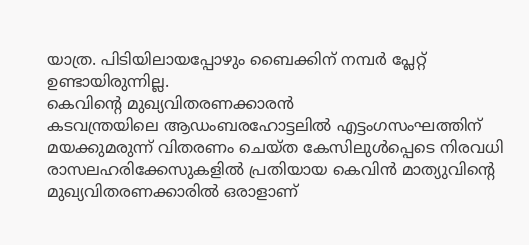യാത്ര. പിടിയിലായപ്പോഴും ബൈക്കിന് നമ്പർ പ്ലേറ്റ് ഉണ്ടായിരുന്നില്ല.
കെവിന്റെ മുഖ്യവിതരണക്കാരൻ
കടവന്ത്രയിലെ ആഡംബരഹോട്ടലിൽ എട്ടംഗസംഘത്തിന് മയക്കുമരുന്ന് വിതരണം ചെയ്ത കേസിലുൾപ്പെടെ നിരവധി രാസലഹരിക്കേസുകളിൽ പ്രതിയായ കെവിൻ മാത്യുവിന്റെ മുഖ്യവിതരണക്കാരിൽ ഒരാളാണ്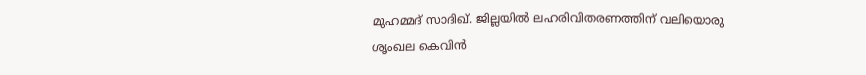മുഹമ്മദ് സാദിഖ്. ജില്ലയിൽ ലഹരിവിതരണത്തിന് വലിയൊരു ശൃംഖല കെവിൻ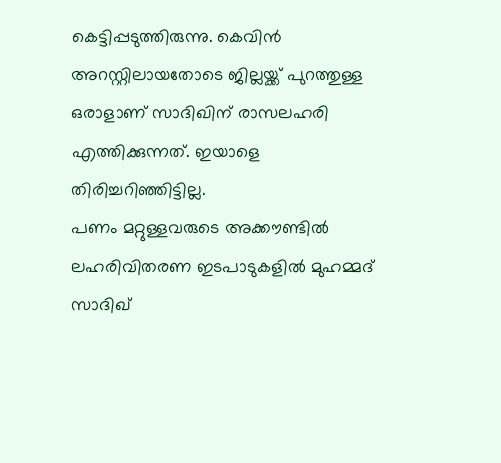കെട്ടിപ്പടുത്തിരുന്നു. കെവിൻ അറസ്റ്റിലായതോടെ ജില്ലയ്ക്ക് പുറത്തുള്ള ഒരാളാണ് സാദിഖിന് രാസലഹരി എത്തിക്കുന്നത്. ഇയാളെ തിരിച്ചറിഞ്ഞിട്ടില്ല.
പണം മറ്റുള്ളവരുടെ അക്കൗണ്ടിൽ
ലഹരിവിതരണ ഇടപാടുകളിൽ മുഹമ്മദ് സാദിഖ്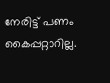നേരിട്ട് പണം കൈപ്പറ്റാറില്ല.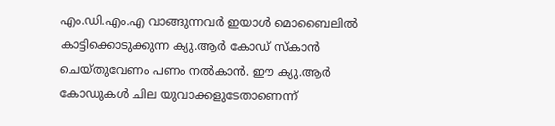എം.ഡി.എം.എ വാങ്ങുന്നവർ ഇയാൾ മൊബൈലിൽ കാട്ടിക്കൊടുക്കുന്ന ക്യു.ആർ കോഡ് സ്കാൻ ചെയ്തുവേണം പണം നൽകാൻ. ഈ ക്യു.ആർ കോഡുകൾ ചില യുവാക്കളുടേതാണെന്ന്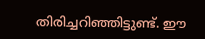തിരിച്ചറിഞ്ഞിട്ടുണ്ട്. ഈ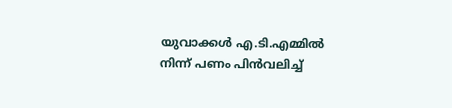യുവാക്കൾ എ.ടി.എമ്മിൽ നിന്ന് പണം പിൻവലിച്ച്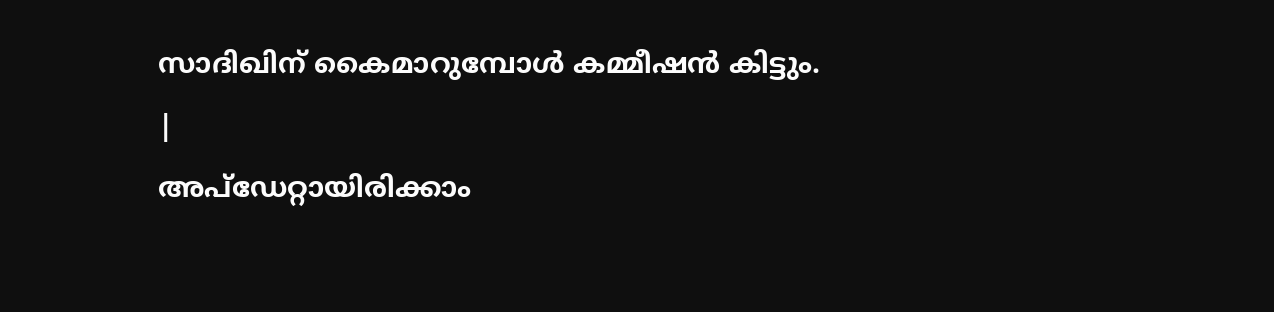സാദിഖിന് കൈമാറുമ്പോൾ കമ്മീഷൻ കിട്ടും.
|
അപ്ഡേറ്റായിരിക്കാം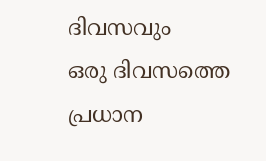ദിവസവും
ഒരു ദിവസത്തെ പ്രധാന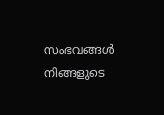സംഭവങ്ങൾ നിങ്ങളുടെ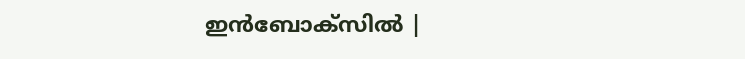ഇൻബോക്സിൽ |